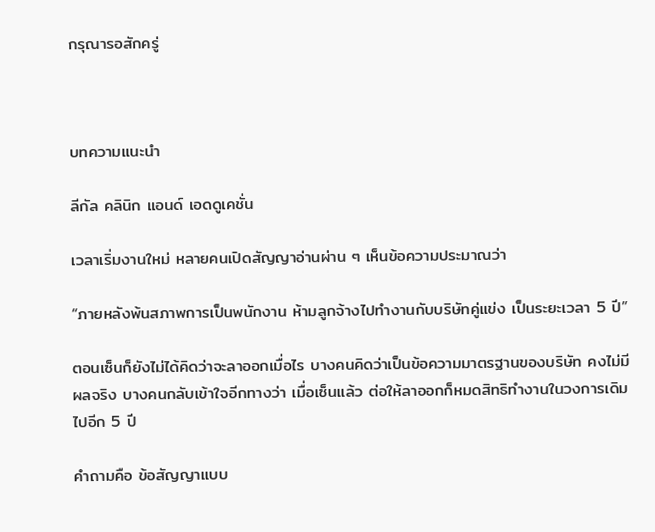กรุณารอสักครู่



บทความแนะนำ

ลีกัล คลินิก แอนด์ เอดดูเคชั่น

เวลาเริ่มงานใหม่ หลายคนเปิดสัญญาอ่านผ่าน ๆ เห็นข้อความประมาณว่า

“ภายหลังพ้นสภาพการเป็นพนักงาน ห้ามลูกจ้างไปทำงานกับบริษัทคู่แข่ง เป็นระยะเวลา 5 ปี”

ตอนเซ็นก็ยังไม่ได้คิดว่าจะลาออกเมื่อไร บางคนคิดว่าเป็นข้อความมาตรฐานของบริษัท คงไม่มีผลจริง บางคนกลับเข้าใจอีกทางว่า เมื่อเซ็นแล้ว ต่อให้ลาออกก็หมดสิทธิทำงานในวงการเดิมไปอีก 5 ปี

คำถามคือ ข้อสัญญาแบบ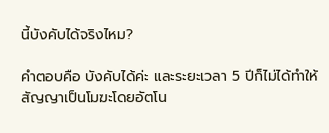นี้บังคับได้จริงไหม?

คำตอบคือ บังคับได้ค่ะ และระยะเวลา 5 ปีก็ไม่ได้ทำให้สัญญาเป็นโมฆะโดยอัตโน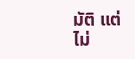มัติ แต่ไม่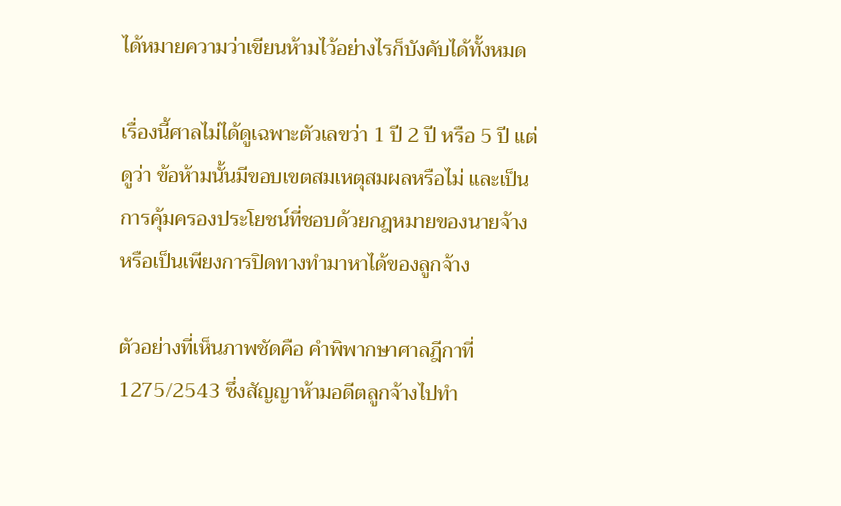ได้หมายความว่าเขียนห้ามไว้อย่างไรก็บังคับได้ทั้งหมด

เรื่องนี้ศาลไม่ได้ดูเฉพาะตัวเลขว่า 1 ปี 2 ปี หรือ 5 ปี แต่ดูว่า ข้อห้ามนั้นมีขอบเขตสมเหตุสมผลหรือไม่ และเป็นการคุ้มครองประโยชน์ที่ชอบด้วยกฎหมายของนายจ้าง หรือเป็นเพียงการปิดทางทำมาหาได้ของลูกจ้าง

ตัวอย่างที่เห็นภาพชัดคือ คำพิพากษาศาลฎีกาที่ 1275/2543 ซึ่งสัญญาห้ามอดีตลูกจ้างไปทำ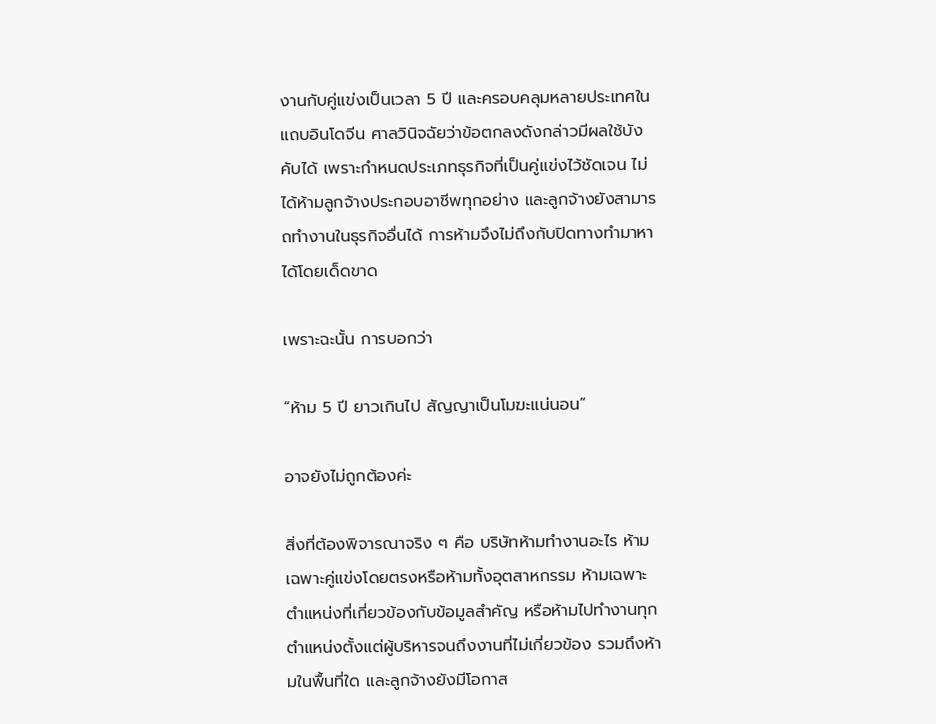งานกับคู่แข่งเป็นเวลา 5 ปี และครอบคลุมหลายประเทศในแถบอินโดจีน ศาลวินิจฉัยว่าข้อตกลงดังกล่าวมีผลใช้บังคับได้ เพราะกำหนดประเภทธุรกิจที่เป็นคู่แข่งไว้ชัดเจน ไม่ได้ห้ามลูกจ้างประกอบอาชีพทุกอย่าง และลูกจ้างยังสามารถทำงานในธุรกิจอื่นได้ การห้ามจึงไม่ถึงกับปิดทางทำมาหาได้โดยเด็ดขาด

เพราะฉะนั้น การบอกว่า

“ห้าม 5 ปี ยาวเกินไป สัญญาเป็นโมฆะแน่นอน”

อาจยังไม่ถูกต้องค่ะ

สิ่งที่ต้องพิจารณาจริง ๆ คือ บริษัทห้ามทำงานอะไร ห้ามเฉพาะคู่แข่งโดยตรงหรือห้ามทั้งอุตสาหกรรม ห้ามเฉพาะตำแหน่งที่เกี่ยวข้องกับข้อมูลสำคัญ หรือห้ามไปทำงานทุกตำแหน่งตั้งแต่ผู้บริหารจนถึงงานที่ไม่เกี่ยวข้อง รวมถึงห้ามในพื้นที่ใด และลูกจ้างยังมีโอกาส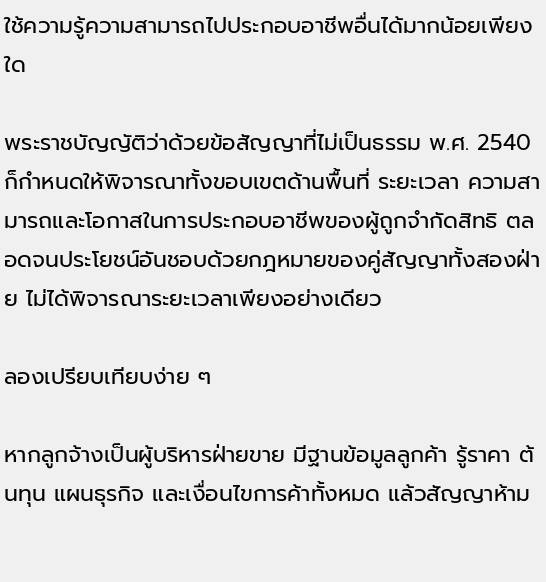ใช้ความรู้ความสามารถไปประกอบอาชีพอื่นได้มากน้อยเพียงใด

พระราชบัญญัติว่าด้วยข้อสัญญาที่ไม่เป็นธรรม พ.ศ. 2540 ก็กำหนดให้พิจารณาทั้งขอบเขตด้านพื้นที่ ระยะเวลา ความสามารถและโอกาสในการประกอบอาชีพของผู้ถูกจำกัดสิทธิ ตลอดจนประโยชน์อันชอบด้วยกฎหมายของคู่สัญญาทั้งสองฝ่าย ไม่ได้พิจารณาระยะเวลาเพียงอย่างเดียว

ลองเปรียบเทียบง่าย ๆ

หากลูกจ้างเป็นผู้บริหารฝ่ายขาย มีฐานข้อมูลลูกค้า รู้ราคา ต้นทุน แผนธุรกิจ และเงื่อนไขการค้าทั้งหมด แล้วสัญญาห้าม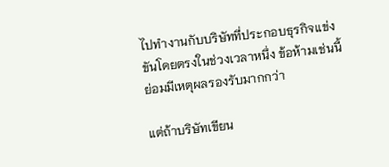ไปทำงานกับบริษัทที่ประกอบธุรกิจแข่งขันโดยตรงในช่วงเวลาหนึ่ง ข้อห้ามเช่นนี้ย่อมมีเหตุผลรองรับมากกว่า

แต่ถ้าบริษัทเขียน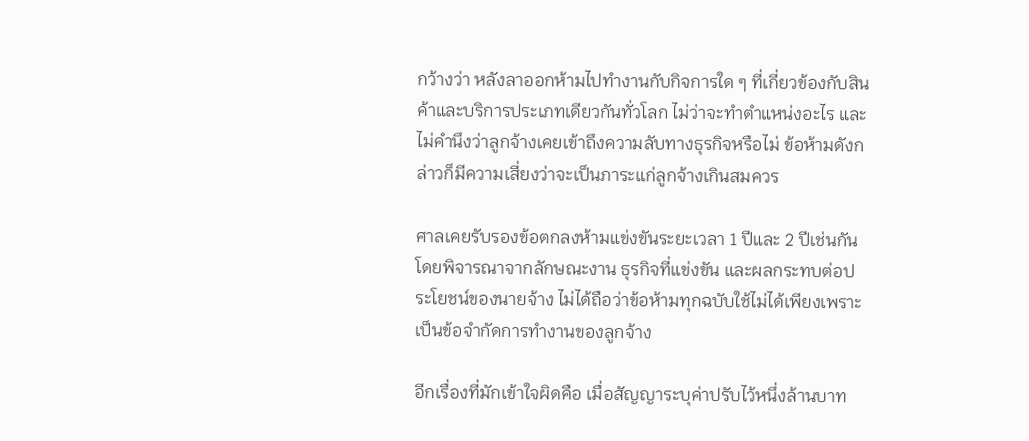กว้างว่า หลังลาออกห้ามไปทำงานกับกิจการใด ๆ ที่เกี่ยวข้องกับสินค้าและบริการประเภทเดียวกันทั่วโลก ไม่ว่าจะทำตำแหน่งอะไร และไม่คำนึงว่าลูกจ้างเคยเข้าถึงความลับทางธุรกิจหรือไม่ ข้อห้ามดังกล่าวก็มีความเสี่ยงว่าจะเป็นภาระแก่ลูกจ้างเกินสมควร

ศาลเคยรับรองข้อตกลงห้ามแข่งขันระยะเวลา 1 ปีและ 2 ปีเช่นกัน โดยพิจารณาจากลักษณะงาน ธุรกิจที่แข่งขัน และผลกระทบต่อประโยชน์ของนายจ้าง ไม่ได้ถือว่าข้อห้ามทุกฉบับใช้ไม่ได้เพียงเพราะเป็นข้อจำกัดการทำงานของลูกจ้าง

อีกเรื่องที่มักเข้าใจผิดคือ เมื่อสัญญาระบุค่าปรับไว้หนึ่งล้านบาท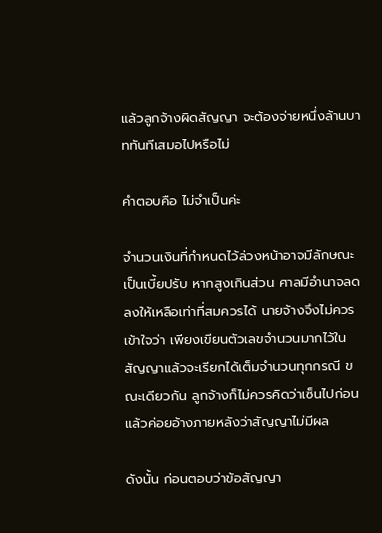แล้วลูกจ้างผิดสัญญา จะต้องจ่ายหนึ่งล้านบาททันทีเสมอไปหรือไม่

คำตอบคือ ไม่จำเป็นค่ะ

จำนวนเงินที่กำหนดไว้ล่วงหน้าอาจมีลักษณะเป็นเบี้ยปรับ หากสูงเกินส่วน ศาลมีอำนาจลดลงให้เหลือเท่าที่สมควรได้ นายจ้างจึงไม่ควรเข้าใจว่า เพียงเขียนตัวเลขจำนวนมากไว้ในสัญญาแล้วจะเรียกได้เต็มจำนวนทุกกรณี ขณะเดียวกัน ลูกจ้างก็ไม่ควรคิดว่าเซ็นไปก่อนแล้วค่อยอ้างภายหลังว่าสัญญาไม่มีผล

ดังนั้น ก่อนตอบว่าข้อสัญญา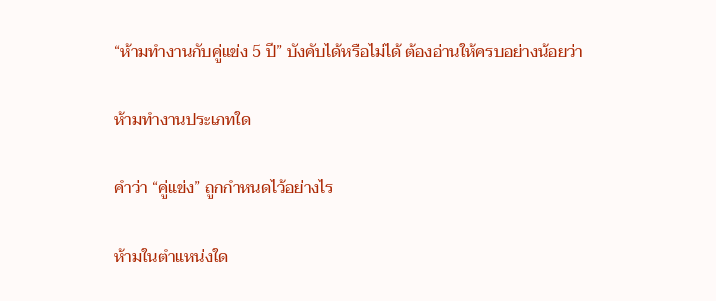“ห้ามทำงานกับคู่แข่ง 5 ปี” บังคับได้หรือไม่ได้ ต้องอ่านให้ครบอย่างน้อยว่า

ห้ามทำงานประเภทใด

คำว่า “คู่แข่ง” ถูกกำหนดไว้อย่างไร

ห้ามในตำแหน่งใด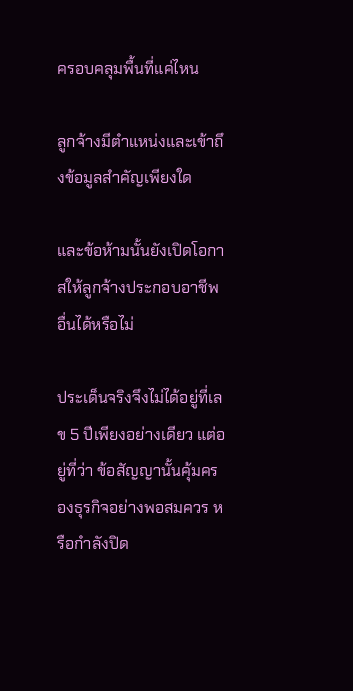ครอบคลุมพื้นที่แค่ไหน

ลูกจ้างมีตำแหน่งและเข้าถึงข้อมูลสำคัญเพียงใด

และข้อห้ามนั้นยังเปิดโอกาสให้ลูกจ้างประกอบอาชีพอื่นได้หรือไม่

ประเด็นจริงจึงไม่ได้อยู่ที่เลข 5 ปีเพียงอย่างเดียว แต่อยู่ที่ว่า ข้อสัญญานั้นคุ้มครองธุรกิจอย่างพอสมควร หรือกำลังปิด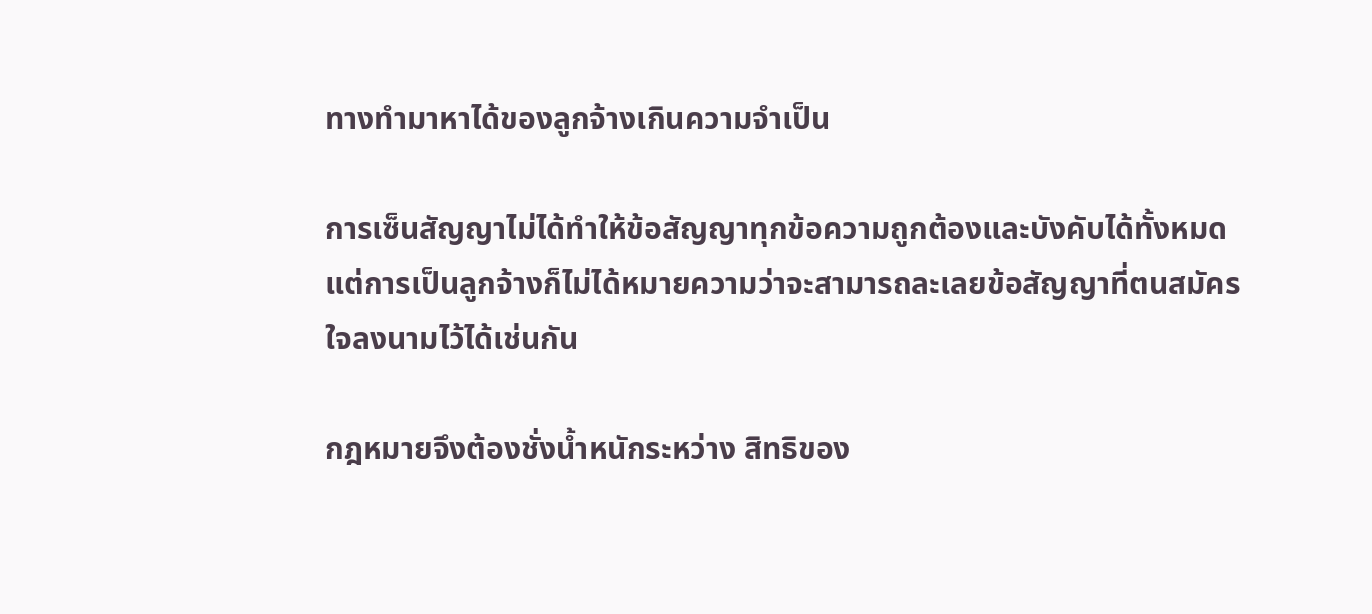ทางทำมาหาได้ของลูกจ้างเกินความจำเป็น

การเซ็นสัญญาไม่ได้ทำให้ข้อสัญญาทุกข้อความถูกต้องและบังคับได้ทั้งหมด แต่การเป็นลูกจ้างก็ไม่ได้หมายความว่าจะสามารถละเลยข้อสัญญาที่ตนสมัครใจลงนามไว้ได้เช่นกัน

กฎหมายจึงต้องชั่งน้ำหนักระหว่าง สิทธิของ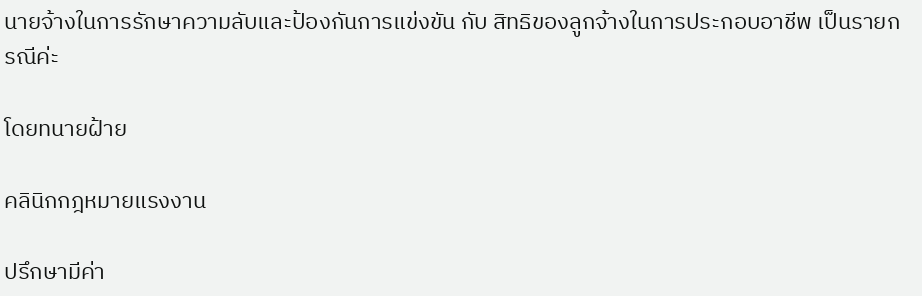นายจ้างในการรักษาความลับและป้องกันการแข่งขัน กับ สิทธิของลูกจ้างในการประกอบอาชีพ เป็นรายกรณีค่ะ

โดยทนายฝ้าย

คลินิกกฎหมายแรงงาน

ปรึกษามีค่า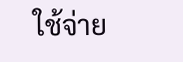ใช้จ่าย